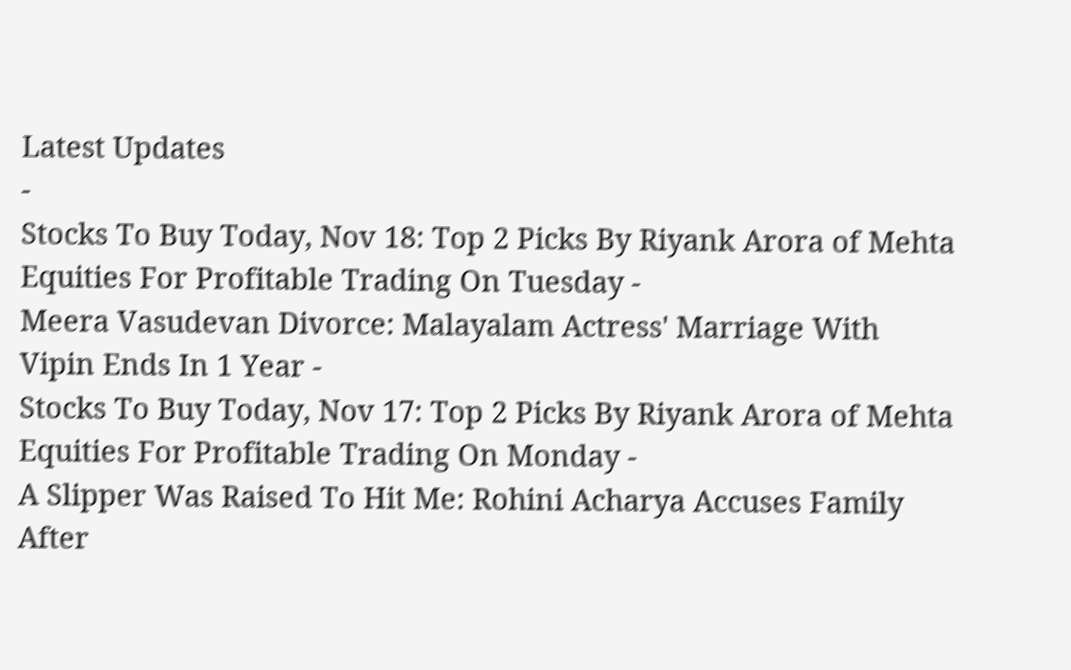Latest Updates
-
Stocks To Buy Today, Nov 18: Top 2 Picks By Riyank Arora of Mehta Equities For Profitable Trading On Tuesday -
Meera Vasudevan Divorce: Malayalam Actress' Marriage With Vipin Ends In 1 Year -
Stocks To Buy Today, Nov 17: Top 2 Picks By Riyank Arora of Mehta Equities For Profitable Trading On Monday -
A Slipper Was Raised To Hit Me: Rohini Acharya Accuses Family After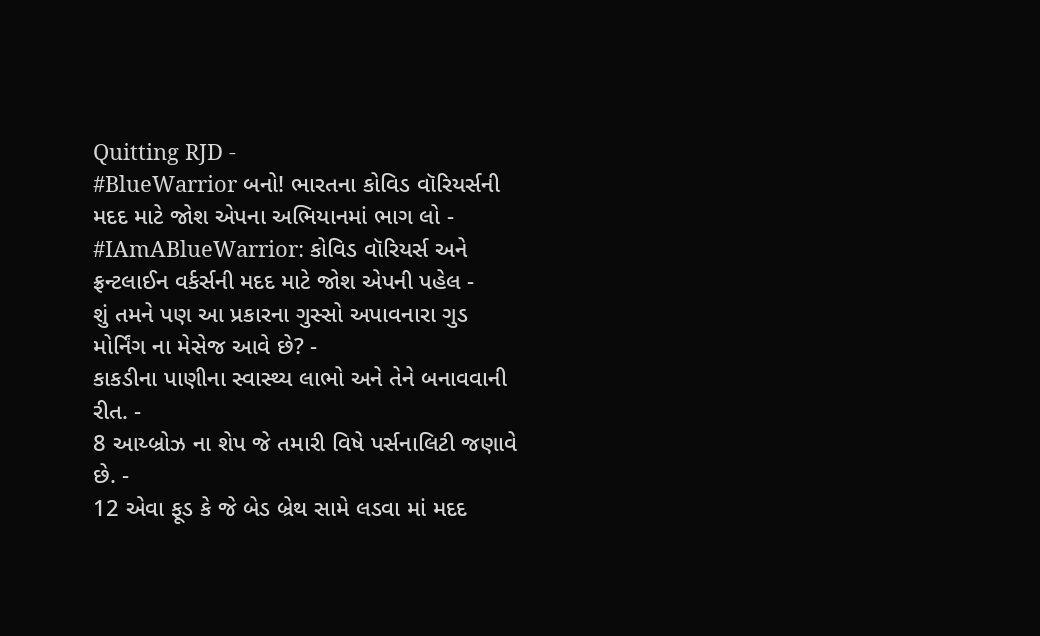Quitting RJD -
#BlueWarrior બનો! ભારતના કોવિડ વૉરિયર્સની મદદ માટે જોશ એપના અભિયાનમાં ભાગ લો -
#IAmABlueWarrior: કોવિડ વૉરિયર્સ અને ફ્રન્ટલાઈન વર્કર્સની મદદ માટે જોશ એપની પહેલ -
શું તમને પણ આ પ્રકારના ગુસ્સો અપાવનારા ગુડ મોર્નિંગ ના મેસેજ આવે છે? -
કાકડીના પાણીના સ્વાસ્થ્ય લાભો અને તેને બનાવવાની રીત. -
8 આય્બ્રોઝ ના શેપ જે તમારી વિષે પર્સનાલિટી જણાવે છે. -
12 એવા ફૂડ કે જે બેડ બ્રેથ સામે લડવા માં મદદ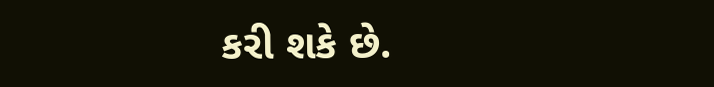કરી શકે છે.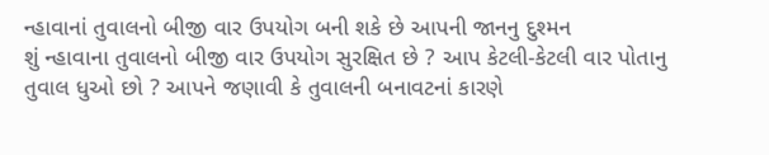ન્હાવાનાં તુવાલનો બીજી વાર ઉપયોગ બની શકે છે આપની જાનનુ દુશ્મન
શું ન્હાવાના તુવાલનો બીજી વાર ઉપયોગ સુરક્ષિત છે ? આપ કેટલી-કેટલી વાર પોતાનુ તુવાલ ધુઓ છો ? આપને જણાવી કે તુવાલની બનાવટનાં કારણે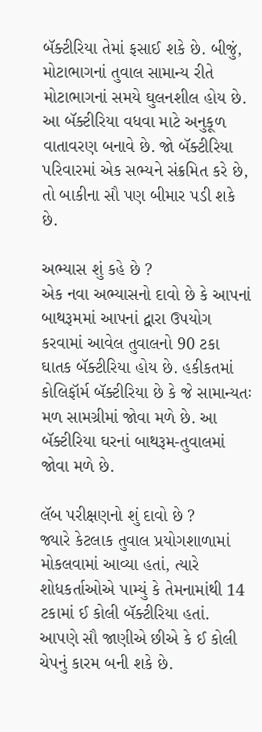બૅક્ટીરિયા તેમાં ફસાઈ શકે છે. બીજું, મોટાભાગનાં તુવાલ સામાન્ય રીતે મોટાભાગનાં સમયે ઘુલનશીલ હોય છે. આ બૅક્ટીરિયા વધવા માટે અનુકૂળ વાતાવરણ બનાવે છે. જો બૅક્ટીરિયા પરિવારમાં એક સભ્યને સંક્રમિત કરે છે, તો બાકીના સૌ પણ બીમાર પડી શકે છે.

અભ્યાસ શું કહે છે ?
એક નવા અભ્યાસનો દાવો છે કે આપનાં બાથરૂમમાં આપનાં દ્વારા ઉપયોગ કરવામાં આવેલ તુવાલનો 90 ટકા ઘાતક બૅક્ટીરિયા હોય છે. હકીકતમાં કોલિફૉર્મ બૅક્ટીરિયા છે કે જે સામાન્યતઃ મળ સામગ્રીમાં જોવા મળે છે. આ બૅક્ટીરિયા ઘરનાં બાથરૂમ-તુવાલમાં જોવા મળે છે.

લૅબ પરીક્ષણનો શું દાવો છે ?
જ્યારે કેટલાક તુવાલ પ્રયોગશાળામાં મોકલવામાં આવ્યા હતાં, ત્યારે શોધકર્તાઓએ પામ્યું કે તેમનામાંથી 14 ટકામાં ઈ કોલી બૅક્ટીરિયા હતાં. આપણે સૌ જાણીએ છીએ કે ઈ કોલી ચેપનું કારમ બની શકે છે.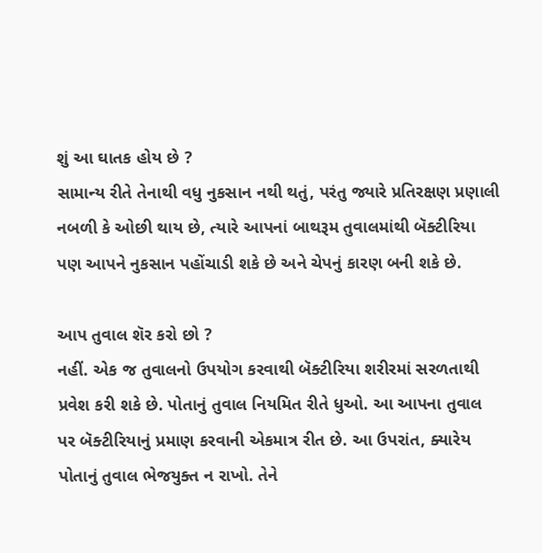શું આ ઘાતક હોય છે ?
સામાન્ય રીતે તેનાથી વધુ નુકસાન નથી થતું, પરંતુ જ્યારે પ્રતિરક્ષણ પ્રણાલી નબળી કે ઓછી થાય છે, ત્યારે આપનાં બાથરૂમ તુવાલમાંથી બૅક્ટીરિયા પણ આપને નુકસાન પહોંચાડી શકે છે અને ચેપનું કારણ બની શકે છે.

આપ તુવાલ શૅર કરો છો ?
નહીં. એક જ તુવાલનો ઉપયોગ કરવાથી બૅક્ટીરિયા શરીરમાં સરળતાથી પ્રવેશ કરી શકે છે. પોતાનું તુવાલ નિયમિત રીતે ધુઓ. આ આપના તુવાલ પર બૅક્ટીરિયાનું પ્રમાણ કરવાની એકમાત્ર રીત છે. આ ઉપરાંત, ક્યારેય પોતાનું તુવાલ ભેજયુક્ત ન રાખો. તેને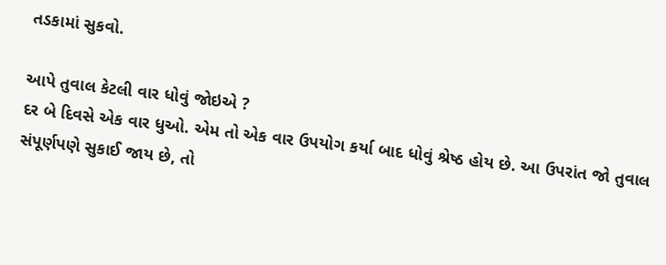તડકામાં સુકવો.

આપે તુવાલ કેટલી વાર ધોવું જોઇએ ?
દર બે દિવસે એક વાર ધુઓ. એમ તો એક વાર ઉપયોગ કર્યા બાદ ધોવું શ્રેષ્ઠ હોય છે. આ ઉપરાંત જો તુવાલ સંપૂર્ણપણે સુકાઈ જાય છે, તો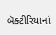બૅક્ટીરિયાનાં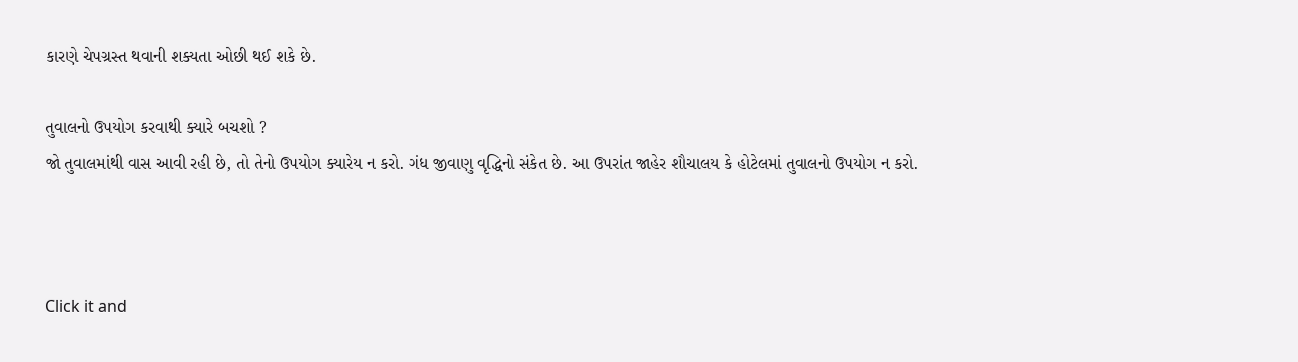કારણે ચેપગ્રસ્ત થવાની શક્યતા ઓછી થઈ શકે છે.

તુવાલનો ઉપયોગ કરવાથી ક્યારે બચશો ?
જો તુવાલમાંથી વાસ આવી રહી છે, તો તેનો ઉપયોગ ક્યારેય ન કરો. ગંધ જીવાણુ વૃદ્ધિનો સંકેત છે. આ ઉપરાંત જાહેર શૌચાલય કે હોટેલમાં તુવાલનો ઉપયોગ ન કરો.



Click it and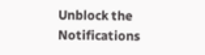Unblock the Notifications